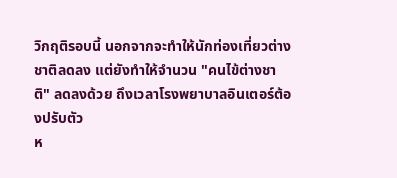วิกฤติรอบนี้ นอกจากจะทำให้นักท่องเที่ยวต่างชาติลดลง แต่ยังทำให้จำนวน "คนไข้ต่างชาติ" ลดลงด้วย ถึงเวลาโรงพยาบาลอินเตอร์ต้องปรับตัว
ห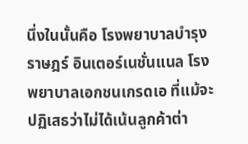นึ่งในนั้นคือ โรงพยาบาลบำรุงราษฎร์ อินเตอร์เนชั่นแนล โรงพยาบาลเอกชนเกรดเอ ที่แม้จะปฏิเสธว่าไม่ได้เน้นลูกค้าต่า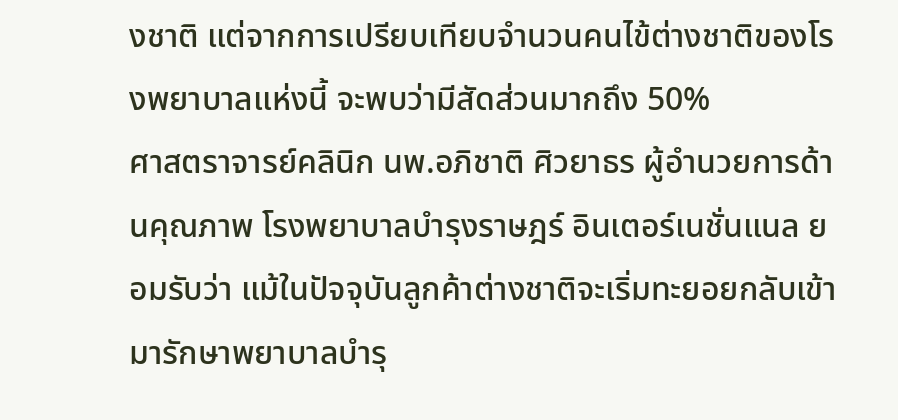งชาติ แต่จากการเปรียบเทียบจำนวนคนไข้ต่างชาติของโรงพยาบาลแห่งนี้ จะพบว่ามีสัดส่วนมากถึง 50%
ศาสตราจารย์คลินิก นพ.อภิชาติ ศิวยาธร ผู้อำนวยการด้านคุณภาพ โรงพยาบาลบำรุงราษฎร์ อินเตอร์เนชั่นแนล ยอมรับว่า แม้ในปัจจุบันลูกค้าต่างชาติจะเริ่มทะยอยกลับเข้ามารักษาพยาบาลบำรุ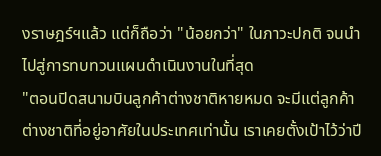งราษฎร์ฯแล้ว แต่ก็ถือว่า "น้อยกว่า" ในภาวะปกติ จนนำไปสู่การทบทวนแผนดำเนินงานในที่สุด
"ตอนปิดสนามบินลูกค้าต่างชาติหายหมด จะมีแต่ลูกค้าต่างชาติที่อยู่อาศัยในประเทศเท่านั้น เราเคยตั้งเป้าไว้ว่าปี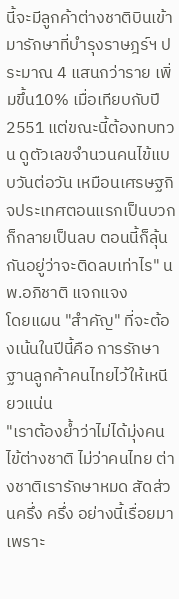นี้จะมีลูกค้าต่างชาติบินเข้ามารักษาที่บำรุงราษฎร์ฯ ประมาณ 4 แสนกว่าราย เพิ่มขึ้น10% เมื่อเทียบกับปี 2551 แต่ขณะนี้ต้องทบทวน ดูตัวเลขจำนวนคนไข้แบบวันต่อวัน เหมือนเศรษฐกิจประเทศตอนแรกเป็นบวกก็กลายเป็นลบ ตอนนี้ก็ลุ้นกันอยู่ว่าจะติดลบเท่าไร" นพ.อภิชาติ แจกแจง
โดยแผน "สำคัญ" ที่จะต้องเน้นในปีนี้คือ การรักษาฐานลูกค้าคนไทยไว้ให้เหนียวแน่น
"เราต้องย้ำว่าไม่ได้มุ่งคนไข้ต่างชาติ ไม่ว่าคนไทย ต่างชาติเรารักษาหมด สัดส่วนครึ่ง ครึ่ง อย่างนี้เรื่อยมา เพราะ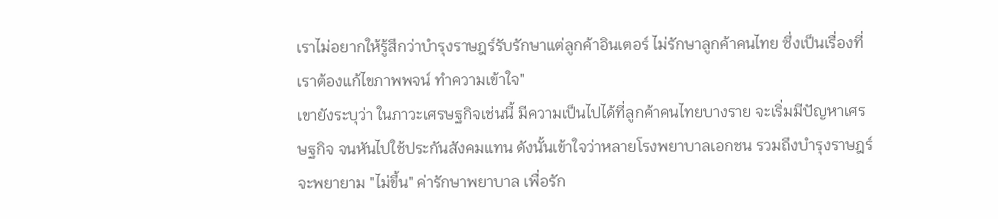เราไม่อยากให้รู้สึกว่าบำรุงราษฎร์รับรักษาแต่ลูกค้าอินเตอร์ ไม่รักษาลูกค้าคนไทย ซึ่งเป็นเรื่องที่เราต้องแก้ไขภาพพจน์ ทำความเข้าใจ"
เขายังระบุว่า ในภาวะเศรษฐกิจเช่นนี้ มีความเป็นไปได้ที่ลูกค้าคนไทยบางราย จะเริ่มมีปัญหาเศรษฐกิจ จนหันไปใช้ประกันสังคมแทน ดังนั้นเข้าใจว่าหลายโรงพยาบาลเอกชน รวมถึงบำรุงราษฎร์ จะพยายาม "ไม่ขึ้น" ค่ารักษาพยาบาล เพื่อรัก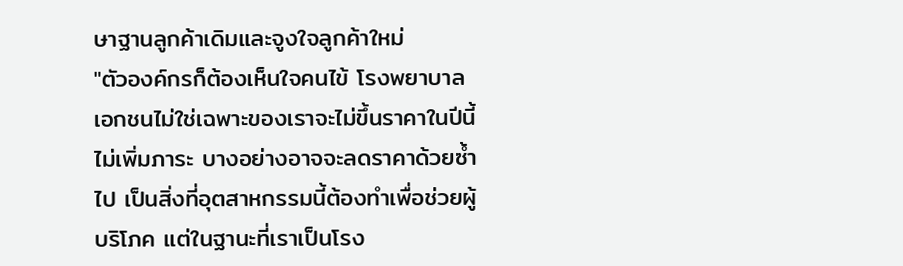ษาฐานลูกค้าเดิมและจูงใจลูกค้าใหม่
"ตัวองค์กรก็ต้องเห็นใจคนไข้ โรงพยาบาลเอกชนไม่ใช่เฉพาะของเราจะไม่ขึ้นราคาในปีนี้ ไม่เพิ่มภาระ บางอย่างอาจจะลดราคาด้วยซ้ำไป เป็นสิ่งที่อุตสาหกรรมนี้ต้องทำเพื่อช่วยผู้บริโภค แต่ในฐานะที่เราเป็นโรง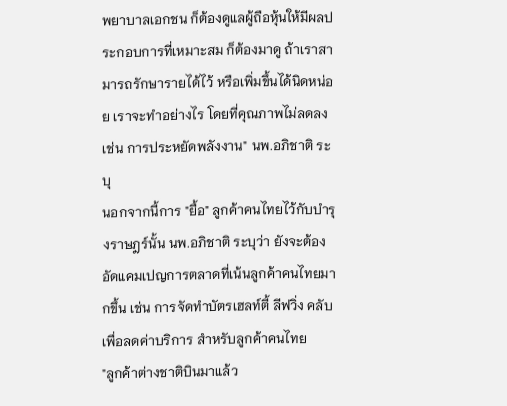พยาบาลเอกชน ก็ต้องดูแลผู้ถือหุ้นให้มีผลประกอบการที่เหมาะสม ก็ต้องมาดู ถ้าเราสามารถรักษารายได้ไว้ หรือเพิ่มขึ้นได้นิดหน่อย เราจะทำอย่างไร โดยที่คุณภาพไม่ลดลง เช่น การประหยัดพลังงาน" นพ.อภิชาติ ระบุ
นอกจากนี้การ "ยื้อ" ลูกค้าคนไทยไว้กับบำรุงราษฎร์นั้น นพ.อภิชาติ ระบุว่า ยังจะต้องอัดแคมเปญการตลาดที่เน้นลูกค้าคนไทยมากขึ้น เช่น การจัดทำบัตรเฮลท์ตี้ ลีฟวิ่ง คลับ เพื่อลดค่าบริการ สำหรับลูกค้าคนไทย
"ลูกค้าต่างชาติบินมาแล้ว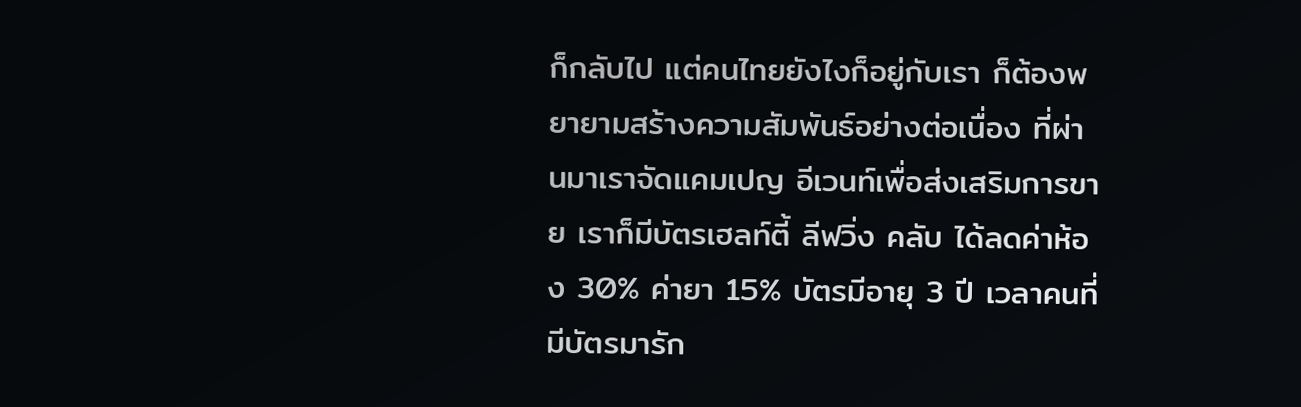ก็กลับไป แต่คนไทยยังไงก็อยู่กับเรา ก็ต้องพยายามสร้างความสัมพันธ์อย่างต่อเนื่อง ที่ผ่านมาเราจัดแคมเปญ อีเวนท์เพื่อส่งเสริมการขาย เราก็มีบัตรเฮลท์ตี้ ลีฟวิ่ง คลับ ได้ลดค่าห้อง 30% ค่ายา 15% บัตรมีอายุ 3 ปี เวลาคนที่มีบัตรมารัก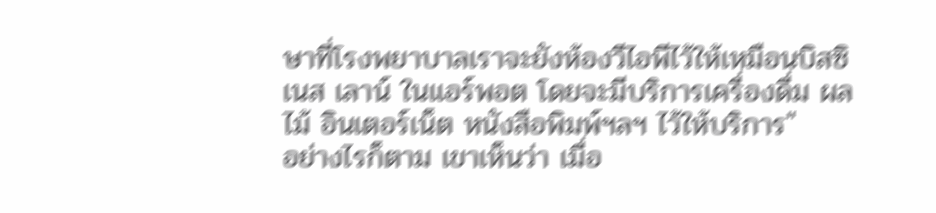ษาที่โรงพยาบาลเราจะยังห้องวีไอพีไว้ให้เหมือนบิสซิเนส เลาน์ ในแอร์พอต โดยจะมีบริการเครื่องดื่ม ผลไม้ อินเตอร์เน็ต หนังสือพิมพ์ฯลฯ ไว้ให้บริการ"
อย่างไรก็ตาม เขาเห็นว่า เมื่อ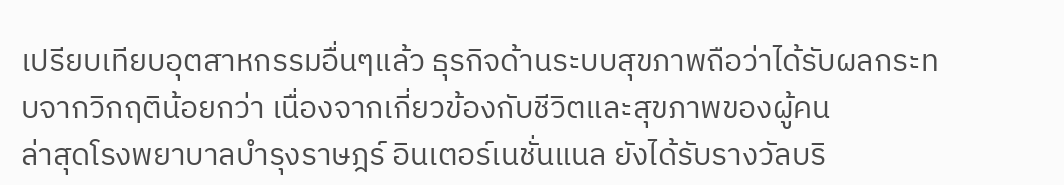เปรียบเทียบอุตสาหกรรมอื่นๆแล้ว ธุรกิจด้านระบบสุขภาพถือว่าได้รับผลกระทบจากวิกฤติน้อยกว่า เนื่องจากเกี่ยวข้องกับชีวิตและสุขภาพของผู้คน
ล่าสุดโรงพยาบาลบำรุงราษฎร์ อินเตอร์เนชั่นแนล ยังได้รับรางวัลบริ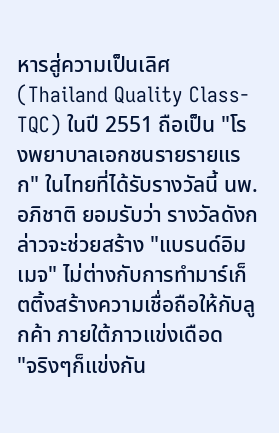หารสู่ความเป็นเลิศ (Thailand Quality Class-TQC) ในปี 2551 ถือเป็น "โรงพยาบาลเอกชนรายรายแรก" ในไทยที่ได้รับรางวัลนี้ นพ.อภิชาติ ยอมรับว่า รางวัลดังกล่าวจะช่วยสร้าง "แบรนด์อิมเมจ" ไม่ต่างกับการทำมาร์เก็ตติ้งสร้างความเชื่อถือให้กับลูกค้า ภายใต้ภาวแข่งเดือด
"จริงๆก็แข่งกัน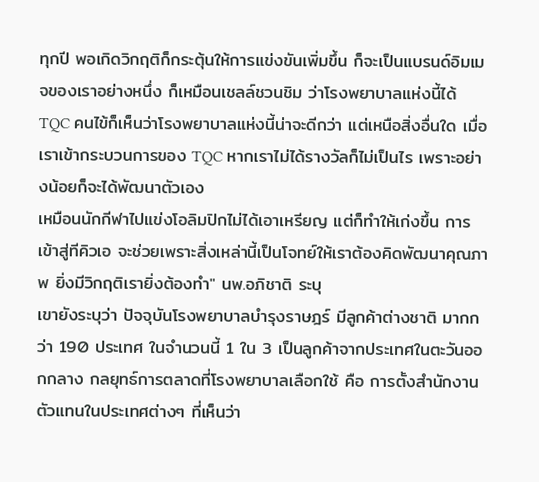ทุกปี พอเกิดวิกฤติก็กระตุ้นให้การแข่งขันเพิ่มขึ้น ก็จะเป็นแบรนด์อิมเมจของเราอย่างหนึ่ง ก็เหมือนเชลล์ชวนชิม ว่าโรงพยาบาลแห่งนี้ได้ TQC คนไข้ก็เห็นว่าโรงพยาบาลแห่งนี้น่าจะดีกว่า แต่เหนือสิ่งอื่นใด เมื่อเราเข้ากระบวนการของ TQC หากเราไม่ได้รางวัลก็ไม่เป็นไร เพราะอย่างน้อยก็จะได้พัฒนาตัวเอง
เหมือนนักกีฬาไปแข่งโอลิมปิกไม่ได้เอาเหรียญ แต่ก็ทำให้เก่งขึ้น การเข้าสู่ทีคิวเอ จะช่วยเพราะสิ่งเหล่านี้เป็นโจทย์ให้เราต้องคิดพัฒนาคุณภาพ ยิ่งมีวิกฤติเรายิ่งต้องทำ" นพ.อภิชาติ ระบุ
เขายังระบุว่า ปัจจุบันโรงพยาบาลบำรุงราษฎร์ มีลูกค้าต่างชาติ มากกว่า 190 ประเทศ ในจำนวนนี้ 1 ใน 3 เป็นลูกค้าจากประเทศในตะวันออกกลาง กลยุทธ์การตลาดที่โรงพยาบาลเลือกใช้ คือ การตั้งสำนักงานตัวแทนในประเทศต่างๆ ที่เห็นว่า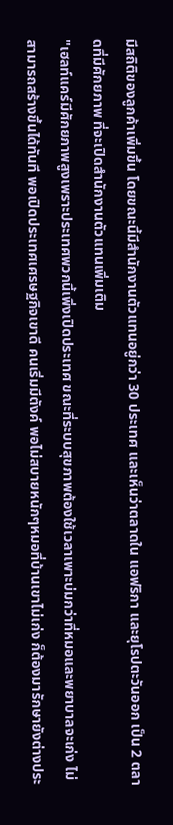มีสถิติของลูกค้าเพิ่มขึ้น โดยขณะนี้มีสำนักงานตัวแทนอยู่กว่า 30 ประเทศ และเห็นว่าตลาดใน แอฟริกา และยุโรปตะวันออก เป็น 2 ตลาดที่มีศักยภาพ ที่จะเปิดสำนักงานตัวแทนเพิ่มเติม
"เฮลท์แคร์มีศักยภาพสูงเพราะประเทศพวกนี้เพิ่งเปิดประเทศ ขณะที่ระบบสุขภาพต้องใช้เวลาเพาะบ่มกว่าที่หมอและพยาบาลจะเก่ง ไม่สามารถสร้างขึ้นได้ทันที พอเปิดประเทศเศรษฐกิจเขาดี คนเริ่มมีตังค์ พอไม่สบายหนักๆหมอที่บ้านเขาไม่เก่ง ก็ต้องมารักษายังต่างประ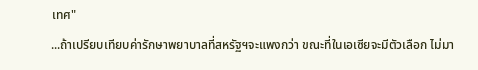เทศ"
...ถ้าเปรียบเทียบค่ารักษาพยาบาลที่สหรัฐฯจะแพงกว่า ขณะที่ในเอเซียจะมีตัวเลือก ไม่มา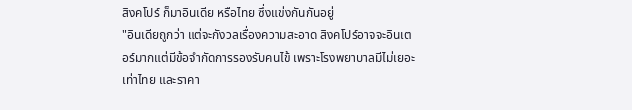สิงคโปร์ ก็มาอินเดีย หรือไทย ซึ่งแข่งกันกันอยู่
"อินเดียถูกว่า แต่จะกังวลเรื่องความสะอาด สิงคโปร์อาจจะอินเตอร์มากแต่มีข้อจำกัดการรองรับคนไข้ เพราะโรงพยาบาลมีไม่เยอะเท่าไทย และราคา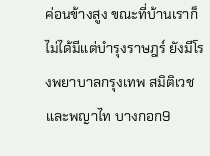ค่อนข้างสูง ขณะที่บ้านเราก็ไม่ได้มีแต่บำรุงราษฎร์ ยังมีโรงพยาบาลกรุงเทพ สมิติเวช และพญาไท บางกอก9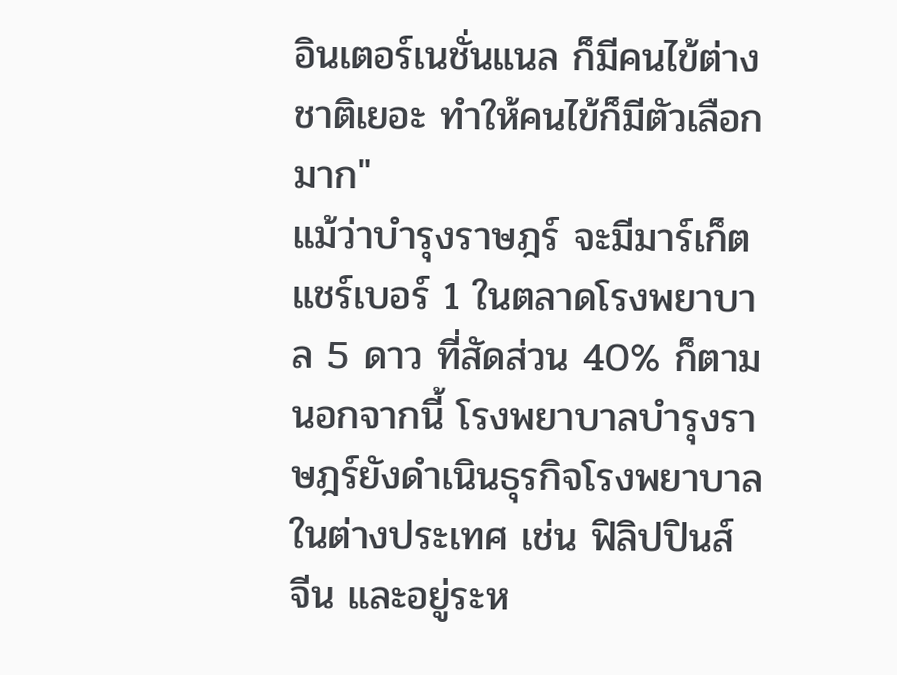อินเตอร์เนชั่นแนล ก็มีคนไข้ต่างชาติเยอะ ทำให้คนไข้ก็มีตัวเลือกมาก"
แม้ว่าบำรุงราษฎร์ จะมีมาร์เก็ตแชร์เบอร์ 1 ในตลาดโรงพยาบาล 5 ดาว ที่สัดส่วน 40% ก็ตาม
นอกจากนี้ โรงพยาบาลบำรุงราษฎร์ยังดำเนินธุรกิจโรงพยาบาลในต่างประเทศ เช่น ฟิลิปปินส์ จีน และอยู่ระห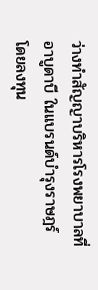ว่างทำสัญญาบริหารโรงพยาบาลที่อาบูดาบี ในแบรนด์บำรุงราษฎร์ โดยลงทุน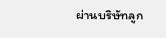ผ่านบริษัทลูก